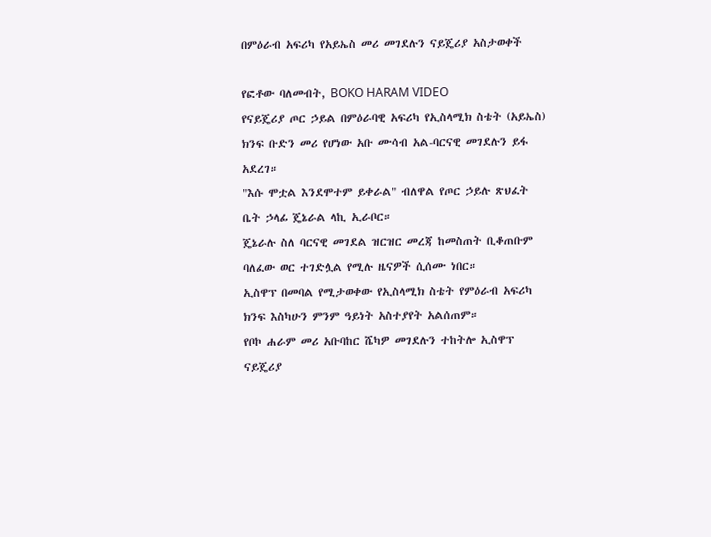በምዕራብ አፍሪካ የአይኤስ መሪ መገደሉን ናይጄሪያ አስታወቀች

የፎቶው ባለመብት, BOKO HARAM VIDEO
የናይጄሪያ ጦር ኃይል በምዕራባዊ አፍሪካ የኢስላሚክ ስቴት (አይኤስ) ክንፍ ቡድን መሪ የሆነው አቡ ሙሳብ አል-ባርናዊ መገደሉን ይፋ አደረገ።
"እሱ ሞቷል እንደሞተም ይቀራል" ብለዋል የጦር ኃይሉ ጽህፈት ቤት ኃላፊ ጄኔራል ላኪ ኢራቦር።
ጄኔራሉ ስለ ባርናዊ መገደል ዝርዝር መረጃ ከመስጠት ቢቆጠቡም ባለፈው ወር ተገድሏል የሚሉ ዜናዎች ሲሰሙ ነበር።
ኢስዋፕ በመባል የሚታወቀው የኢስላሚክ ስቴት የምዕራብ አፍሪካ ክንፍ እስካሁን ምንም ዓይነት አስተያየት አልሰጠም።
የቦኮ ሐራም መሪ አቡባከር ሼካዎ መገደሉን ተከትሎ ኢስዋፕ ናይጄሪያ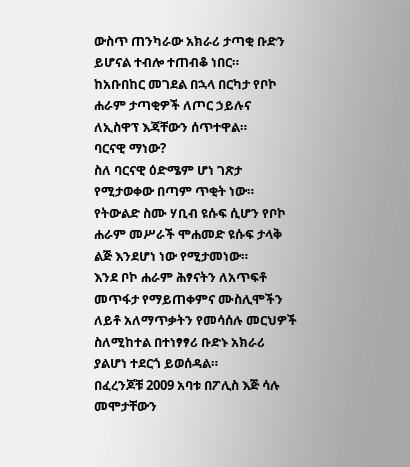ውስጥ ጠንካራው አክራሪ ታጣቂ ቡድን ይሆናል ተብሎ ተጠብቆ ነበር።
ከአቡበከር መገደል በኋላ በርካታ የቦኮ ሐራም ታጣቂዎች ለጦር ኃይሉና ለኢስዋፕ እጃቸውን ሰጥተዋል።
ባርናዊ ማነው?
ስለ ባርናዊ ዕድሜም ሆነ ገጽታ የሚታወቀው በጣም ጥቂት ነው።
የትውልድ ስሙ ሃቢብ ዩሱፍ ሲሆን የቦኮ ሐራም መሥራች ሞሐመድ ዩሱፍ ታላቅ ልጅ እንደሆነ ነው የሚታመነው።
እንደ ቦኮ ሐራም ሕፃናትን ለአጥፍቶ መጥፋታ የማይጠቀምና ሙስሊሞችን ለይቶ አለማጥቃትን የመሳሰሉ መርህዎች ስለሚከተል በተነፃፃሪ ቡድኑ አክራሪ ያልሆነ ተደርጎ ይወሰዳል።
በፈረንጆቹ 2009 አባቱ በፖሊስ እጅ ሳሉ መሞታቸውን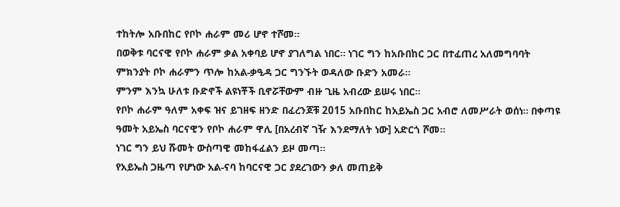ተከትሎ አቡበከር የቦኮ ሐራም መሪ ሆኖ ተሾመ።
በወቅቱ ባርናዊ የቦኮ ሐራም ቃል አቀባይ ሆኖ ያገለግል ነበር። ነገር ግን ከአቡበከር ጋር በተፈጠረ አለመግባባት ምክንያት ቦኮ ሐራምን ጥሎ ከአል-ቃዒዳ ጋር ግንኙት ወዳለው ቡድን አመራ።
ምንም እንኳ ሁለቱ ቡድኖች ልዩነቾች ቢኖሯቸውም ብዙ ጊዜ አብረው ይሠሩ ነበር።
የቦኮ ሐራም ዓለም አቀፍ ዝና ይገዘፍ ዘንድ በፈረንጆቹ 2015 አቡበከር ከአይኤስ ጋር አብሮ ለመሥራት ወሰነ። በቀጣዩ ዓመት አይኤስ ባርናዊን የቦኮ ሐራም ዋሊ [በአረብኛ ገዥ እንደማለት ነው] አድርጎ ሾመ።
ነገር ግን ይህ ሹመት ውስጣዊ መከፋፈልን ይዞ መጣ።
የአይኤስ ጋዜጣ የሆነው አል-ናባ ከባርናዊ ጋር ያደረገውን ቃለ መጠይቅ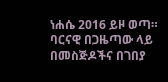ነሐሴ 2016 ይዞ ወጣ። ባርናዊ በጋዜጣው ላይ በመስጅዶችና በገበያ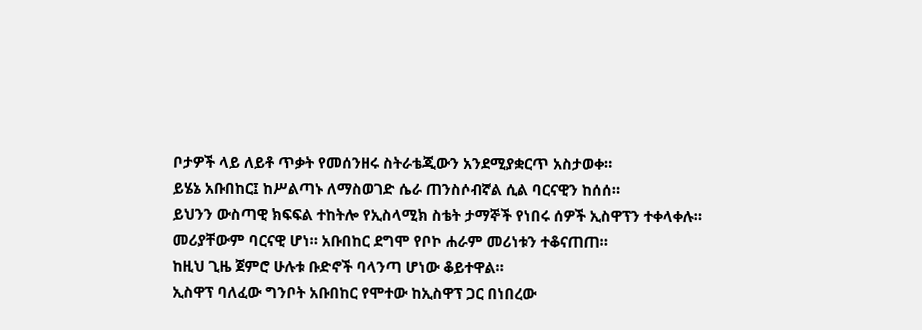ቦታዎች ላይ ለይቶ ጥቃት የመሰንዘሩ ስትራቴጂውን አንደሚያቋርጥ አስታወቀ።
ይሄኔ አቡበከር፤ ከሥልጣኑ ለማስወገድ ሴራ ጠንስሶብኛል ሲል ባርናዊን ከሰሰ።
ይህንን ውስጣዊ ክፍፍል ተከትሎ የኢስላሚክ ስቴት ታማኞች የነበሩ ሰዎች ኢስዋፕን ተቀላቀሉ። መሪያቸውም ባርናዊ ሆነ። አቡበከር ደግሞ የቦኮ ሐራም መሪነቱን ተቆናጠጠ።
ከዚህ ጊዜ ጀምሮ ሁሉቱ ቡድኖች ባላንጣ ሆነው ቆይተዋል።
ኢስዋፕ ባለፈው ግንቦት አቡበከር የሞተው ከኢስዋፕ ጋር በነበረው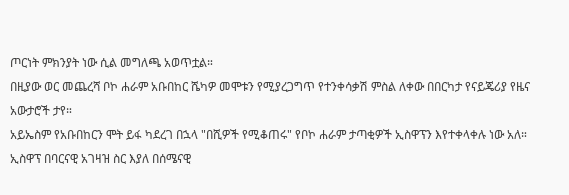ጦርነት ምክንያት ነው ሲል መግለጫ አወጥቷል።
በዚያው ወር መጨረሻ ቦኮ ሐራም አቡበከር ሼካዎ መሞቱን የሚያረጋግጥ የተንቀሳቃሽ ምስል ለቀው በበርካታ የናይጄሪያ የዜና አውታሮች ታየ።
አይኤስም የአቡበከርን ሞት ይፋ ካደረገ በኋላ "በሺዎች የሚቆጠሩ" የቦኮ ሐራም ታጣቂዎች ኢስዋፕን እየተቀላቀሉ ነው አለ።
ኢስዋፕ በባርናዊ አገዛዝ ስር እያለ በሰሜናዊ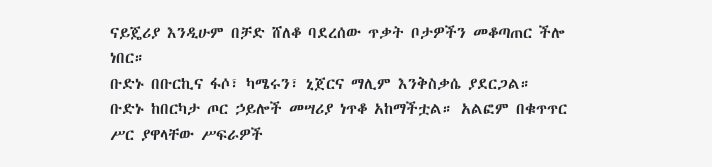ናይጄሪያ እንዲሁም በቻድ ሸለቆ ባደረሰው ጥቃት ቦታዎችን መቆጣጠር ችሎ ነበር።
ቡድኑ በቡርኪና ፋሶ፣ ካሜሩን፣ ኒጀርና ማሊም እንቅስቃሴ ያደርጋል።
ቡድኑ ከበርካታ ጦር ኃይሎች መሣሪያ ነጥቆ አከማችቷል። አልፎም በቁጥጥር ሥር ያዋላቸው ሥፍራዎች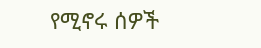የሚኖሩ ሰዎች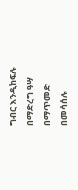ግብር እንዲከፍሉ በማድረግ ዓሣ በማጥመድ በመሳሰሉ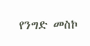የንግድ መስኮ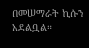በመሠማራት ኪሱን አደልቧል።